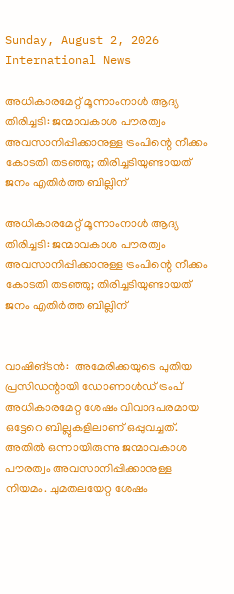Sunday, August 2, 2026
International News

അധികാരമേറ്റ് മൂന്നാംനാള്‍ ആദ്യ തിരിച്ചടി: ജന്മാവകാശ പൗരത്വം അവസാനിപ്പിക്കാനുള്ള ട്രംപിന്റെ നീക്കം കോടതി തടഞ്ഞു; തിരിച്ചടിയുണ്ടായത് ജനം എതിര്‍ത്ത ബില്ലിന്

അധികാരമേറ്റ് മൂന്നാംനാള്‍ ആദ്യ തിരിച്ചടി: ജന്മാവകാശ പൗരത്വം അവസാനിപ്പിക്കാനുള്ള ട്രംപിന്റെ നീക്കം കോടതി തടഞ്ഞു; തിരിച്ചടിയുണ്ടായത് ജനം എതിര്‍ത്ത ബില്ലിന്


വാഷിങ്ടന്‍:  അമേരിക്കയുടെ പുതിയ പ്രസിഡന്റായി ഡോണാള്‍ഡ് ട്രംപ് അധികാരമേറ്റ ശേഷം വിവാദപരമായ ഒട്ടേറെ ബില്ലുകളിലാണ് ഒപ്പുവച്ചത്. അതില്‍ ഒന്നായിരുന്നു ജന്മാവകാശ പൗരത്വം അവസാനിപ്പിക്കാനുള്ള നിയമം. ചുമതലയേറ്റ ശേഷം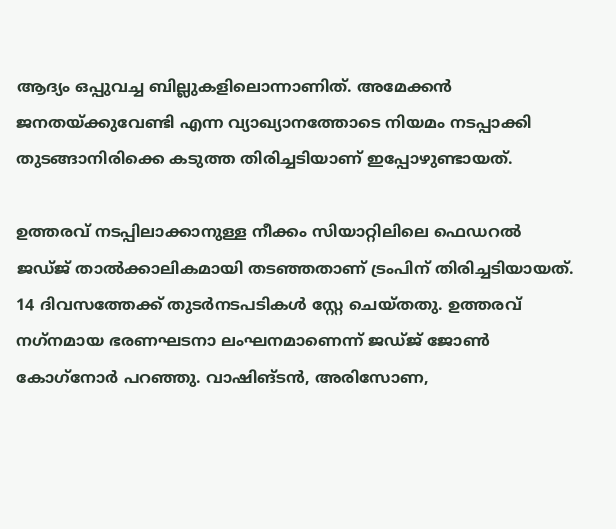ആദ്യം ഒപ്പുവച്ച ബില്ലുകളിലൊന്നാണിത്. അമേക്കന്‍ ജനതയ്ക്കുവേണ്ടി എന്ന വ്യാഖ്യാനത്തോടെ നിയമം നടപ്പാക്കി തുടങ്ങാനിരിക്കെ കടുത്ത തിരിച്ചടിയാണ് ഇപ്പോഴുണ്ടായത്.

ഉത്തരവ് നടപ്പിലാക്കാനുള്ള നീക്കം സിയാറ്റിലിലെ ഫെഡറല്‍ ജഡ്ജ് താല്‍ക്കാലികമായി തടഞ്ഞതാണ് ട്രംപിന് തിരിച്ചടിയായത്. 14 ദിവസത്തേക്ക് തുടര്‍നടപടികള്‍ സ്റ്റേ ചെയ്തതു. ഉത്തരവ് നഗ്‌നമായ ഭരണഘടനാ ലംഘനമാണെന്ന് ജഡ്ജ് ജോണ്‍ കോഗ്‌നോര്‍ പറഞ്ഞു. വാഷിങ്ടന്‍, അരിസോണ,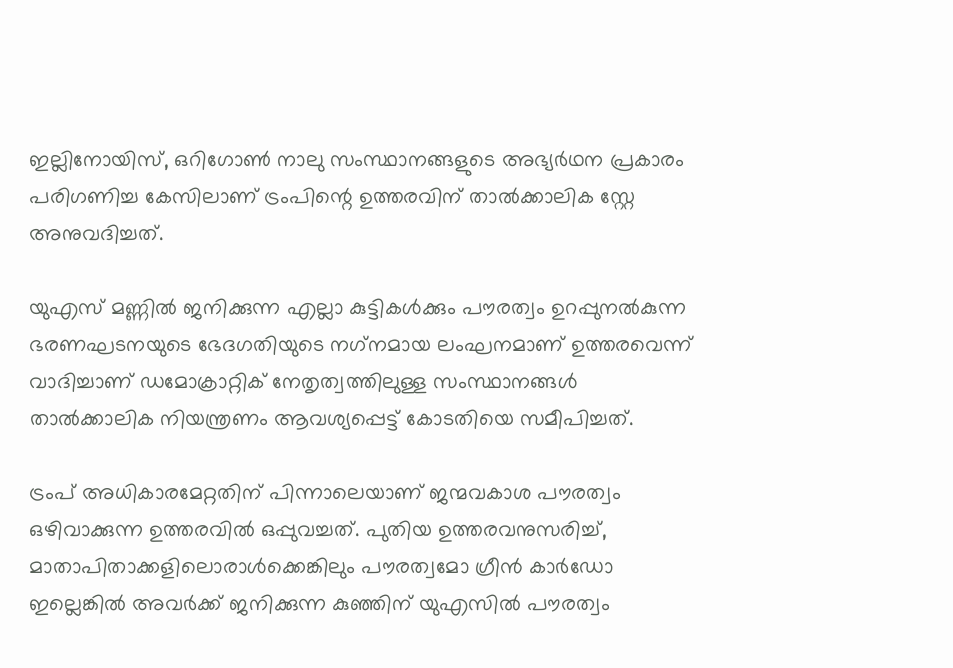ഇല്ലിനോയിസ്, ഒറിഗോണ്‍ നാലു സംസ്ഥാനങ്ങളുടെ അഭ്യര്‍ഥന പ്രകാരം പരിഗണിച്ച കേസിലാണ് ട്രംപിന്റെ ഉത്തരവിന് താല്‍ക്കാലിക സ്റ്റേ അനുവദിച്ചത്.

യുഎസ് മണ്ണില്‍ ജനിക്കുന്ന എല്ലാ കുട്ടികള്‍ക്കും പൗരത്വം ഉറപ്പുനല്‍കുന്ന ഭരണഘടനയുടെ ഭേദഗതിയുടെ നഗ്‌നമായ ലംഘനമാണ് ഉത്തരവെന്ന് വാദിച്ചാണ് ഡമോക്രാറ്റിക് നേതൃത്വത്തിലുള്ള സംസ്ഥാനങ്ങള്‍ താല്‍ക്കാലിക നിയന്ത്രണം ആവശ്യപ്പെട്ട് കോടതിയെ സമീപിച്ചത്.

ട്രംപ് അധികാരമേറ്റതിന് പിന്നാലെയാണ് ജന്മവകാശ പൗരത്വം ഒഴിവാക്കുന്ന ഉത്തരവില്‍ ഒപ്പുവച്ചത്. പുതിയ ഉത്തരവനുസരിച്ച്, മാതാപിതാക്കളിലൊരാള്‍ക്കെങ്കിലും പൗരത്വമോ ഗ്രീന്‍ കാര്‍ഡോ ഇല്ലെങ്കില്‍ അവര്‍ക്ക് ജനിക്കുന്ന കുഞ്ഞിന് യുഎസില്‍ പൗരത്വം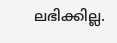ലഭിക്കില്ല.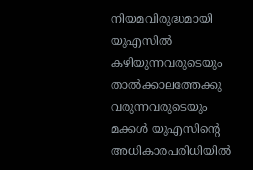നിയമവിരുദ്ധമായി യുഎസില്‍ കഴിയുന്നവരുടെയും താല്‍ക്കാലത്തേക്കു വരുന്നവരുടെയും മക്കള്‍ യുഎസിന്റെ അധികാരപരിധിയില്‍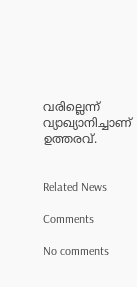വരില്ലെന്ന് വ്യാഖ്യാനിച്ചാണ് ഉത്തരവ്.


Related News

Comments

No comments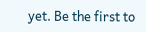yet. Be the first to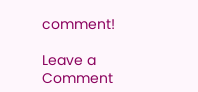comment!

Leave a Comment